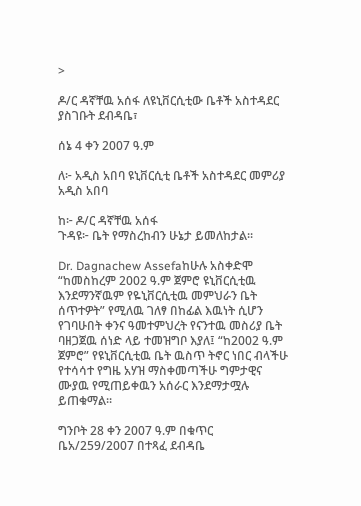>

ዶ/ር ዳኛቸዉ አሰፋ ለዩኒቨርሲቲው ቤቶች አስተዳደር ያስገቡት ደብዳቤ፣

ሰኔ 4 ቀን 2007 ዓ.ም

ለ፦ አዲስ አበባ ዩኒቨርሲቲ ቤቶች አስተዳደር መምሪያ
አዲስ አበባ

ከ፦ ዶ/ር ዳኛቸዉ አሰፋ
ጉዳዩ፦ ቤት የማስረከብን ሁኔታ ይመለከታል፡፡

Dr. Dagnachew Assefaከሁሉ አስቀድሞ “ከመስከረም 2002 ዓ.ም ጀምሮ ዩኒቨርሲቲዉ እንደማንኛዉም የዬኒቨርሲቲዉ መምህራን ቤት ሰጥተዎት” የሚለዉ ገለፃ በከፊል እዉነት ሲሆን የገባሁበት ቀንና ዓመተምህረት የናንተዉ መስሪያ ቤት ባዘጋጀዉ ሰነድ ላይ ተመዝግቦ እያለ፤ “ከ2002 ዓ.ም ጀምሮ” የዩኒቨርሲቲዉ ቤት ዉስጥ ትኖር ነበር ብላችሁ የተሳሳተ የግዜ አሃዝ ማስቀመጣችሁ ግምታዊና ሙያዉ የሚጠይቀዉን አሰራር እንደማታሟሉ ይጠቁማል፡፡

ግንቦት 28 ቀን 2007 ዓ.ም በቁጥር ቤአ/259/2007 በተጻፈ ደብዳቤ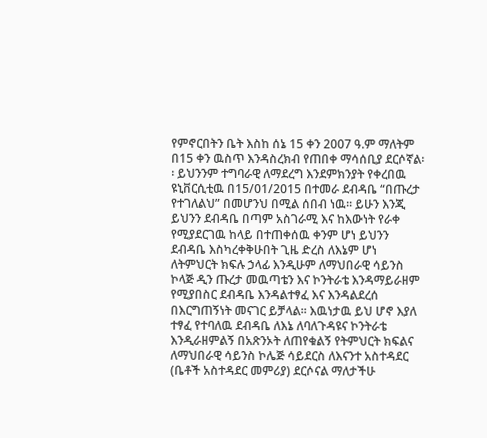የምኖርበትን ቤት እስከ ሰኔ 15 ቀን 2007 ዓ.ም ማለትም በ15 ቀን ዉስጥ እንዳስረክብ የጠበቀ ማሳሰቢያ ደርሶኛል፡፡ ይህንንም ተግባራዊ ለማደረግ እንደምክንያት የቀረበዉ ዩኒቨርሲቲዉ በ15/01/2015 በተመራ ደብዳቤ “በጡረታ የተገለልህ” በመሆንህ በሚል ሰበብ ነዉ፡፡ ይሁን እንጂ ይህንን ደብዳቤ በጣም አስገራሚ እና ከእውነት የራቀ የሚያደርገዉ ከላይ በተጠቀሰዉ ቀንም ሆነ ይህንን ደብዳቤ እስካረቀቅሁበት ጊዜ ድረስ ለእኔም ሆነ ለትምህርት ክፍሉ ኃላፊ እንዲሁም ለማህበራዊ ሳይንስ ኮላጅ ዲን ጡረታ መዉጣቴን እና ኮንትራቴ እንዳማይራዘም የሚያበስር ደብዳቤ እንዳልተፃፈ እና እንዳልደረሰ በእርግጠኝነት መናገር ይቻላል፡፡ እዉነታዉ ይህ ሆኖ እያለ ተፃፈ የተባለዉ ደብዳቤ ለእኔ ለባለጉዳዩና ኮንትራቴ እንዲራዘምልኝ በአጽንኦት ለጠየቁልኝ የትምህርት ክፍልና ለማህበራዊ ሳይንስ ኮሌጅ ሳይደርስ ለእናንተ አስተዳደር (ቤቶች አስተዳደር መምሪያ) ደርሶናል ማለታችሁ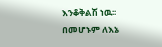እንቆቅልሽ ነዉ፡፡ በመሆኑም ለእኔ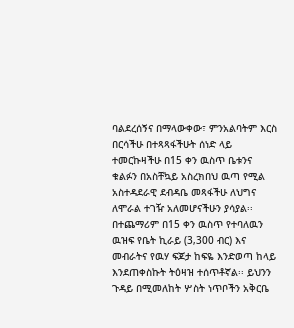ባልደረሰኝና በማላውቀው፣ ምንአልባትም እርስ በርሳችሁ በተጻጻፋችሁት ሰነድ ላይ ተመርኩዛችሁ በ15 ቀን ዉስጥ ቤቱንና ቁልፉን በአስቸኳይ አስረክበህ ዉጣ የሚል አስተዳደራዊ ደብዳቤ መጻፋችሁ ለህግና ለሞራል ተገዥ አለመሆናችሁን ያሳያል፡፡
በተጨማሪም በ15 ቀን ዉስጥ የተባለዉን ዉዝፍ የቤት ኪራይ (3‚300 ብር) እና መብራትና የዉሃ ፍጆታ ከፍዬ እንድወጣ ከላይ እንደጠቀስኩት ትዕዛዝ ተሰጥቶኛል፡፡ ይህንን ጉዳይ በሚመለከት ሦስት ነጥቦችን አቅርቤ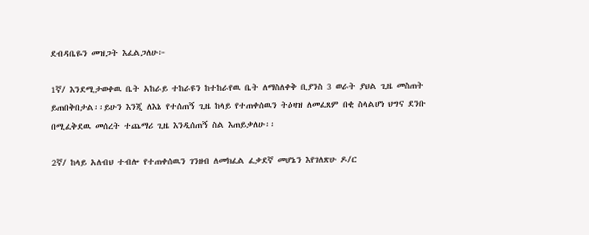ደብዳቤዬን መዝጋት እፈልጋለሁ፦

1ኛ/ እንደሚታወቀዉ ቤት አከራይ ተከራዩን ከተከራየዉ ቤት ለማስለቀቅ ቢያንስ 3 ወራት ያህል ጊዜ መስጠት ይጠበቅበታል፡፡ይሁን እንጂ ለእኔ የተሰጠኝ ጊዜ ከላይ የተጠቀሰዉን ትዕዛዝ ለመፈጸም በቂ ስላልሆነ ህግና ደንቡ በሚፈቅደዉ መሰረት ተጨማሪ ጊዜ እንዲሰጠኝ ስል እጠይቃለሁ፡፡

2ኛ/ ከላይ አለብህ ተብሎ የተጠቀሰዉን ገንዘብ ለመክፈል ፈቃደኛ መሆኔን እየገለጽሁ ዶ/ር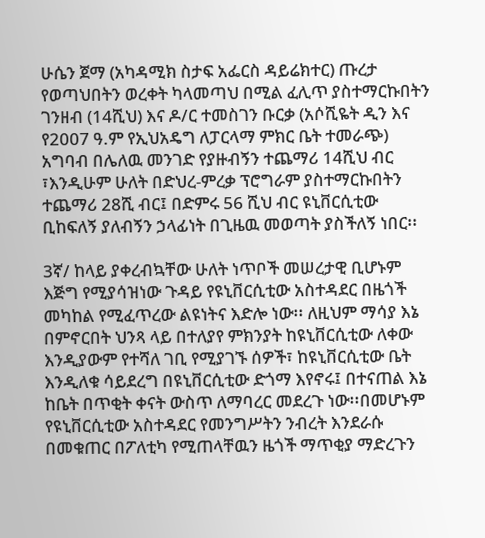ሁሴን ጀማ (አካዳሚክ ስታፍ አፌርስ ዳይሬክተር) ጡረታ የወጣህበትን ወረቀት ካላመጣህ በሚል ፈሊጥ ያስተማርኩበትን ገንዘብ (14ሺህ) እና ዶ/ር ተመስገን ቡርቃ (አሶሺዬት ዲን እና የ2007 ዓ.ም የኢህአዴግ ለፓርላማ ምክር ቤት ተመራጭ) አግባብ በሌለዉ መንገድ የያዙብኝን ተጨማሪ 14ሺህ ብር ፣እንዲሁም ሁለት በድህረ-ምረቃ ፕሮግራም ያስተማርኩበትን ተጨማሪ 28ሺ ብር፤ በድምሩ 56 ሺህ ብር ዩኒቨርሲቲው ቢከፍለኝ ያለብኝን ኃላፊነት በጊዜዉ መወጣት ያስችለኝ ነበር፡፡

3ኛ/ ከላይ ያቀረብኳቸው ሁለት ነጥቦች መሠረታዊ ቢሆኑም እጅግ የሚያሳዝነው ጉዳይ የዩኒቨርሲቲው አስተዳደር በዜጎች መካከል የሚፈጥረው ልዩነትና እድሎ ነው፡፡ ለዚህም ማሳያ እኔ በምኖርበት ህንጻ ላይ በተለያየ ምክንያት ከዩኒቨርሲቲው ለቀው እንዲያውም የተሻለ ገቢ የሚያገኙ ሰዎች፣ ከዩኒቨርሲቲው ቤት እንዲለቁ ሳይደረግ በዩኒቨርሲቲው ድጎማ እየኖሩ፤ በተናጠል እኔ ከቤት በጥቂት ቀናት ውስጥ ለማባረር መደረጉ ነው፡፡በመሆኑም የዩኒቨርሲቲው አስተዳደር የመንግሥትን ንብረት እንደራሱ በመቁጠር በፖለቲካ የሚጠላቸዉን ዜጎች ማጥቂያ ማድረጉን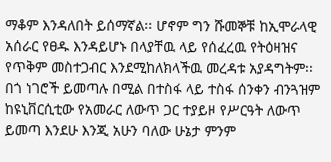ማቆም እንዳለበት ይሰማኛል፡፡ ሆኖም ግን ሹመኞቹ ከኢሞራላዊ አሰራር የፀዱ እንዳይሆኑ በላያቸዉ ላይ የሰፈረዉ የትዕዛዝና የጥቅም መስተጋብር እንደሚከለክላችዉ መረዳቱ አያዳግትም፡፡በጎ ነገሮች ይመጣሉ በሚል በተስፋ ላይ ተስፋ ሰንቀን ብንጓዝም ከዩኒቨርሲቲው የአመራር ለውጥ ጋር ተያይዞ የሥርዓት ለውጥ ይመጣ እንደሁ እንጂ አሁን ባለው ሁኔታ ምንም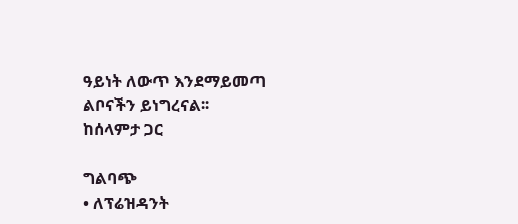ዓይነት ለውጥ እንደማይመጣ ልቦናችን ይነግረናል፡፡
ከሰላምታ ጋር

ግልባጭ
• ለፕሬዝዳንት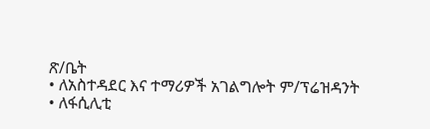ጽ/ቤት
• ለአስተዳደር እና ተማሪዎች አገልግሎት ም/ፕሬዝዳንት
• ለፋሲሊቲ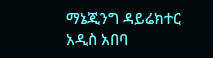ማኔጂንግ ዳይሬክተር
አዲስ አበባ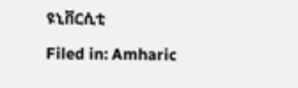ዩኒቨርሲቲ

Filed in: Amharic